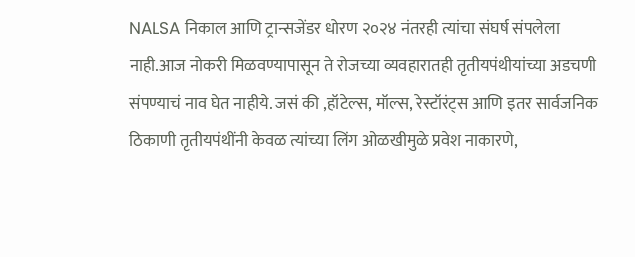NALSA निकाल आणि ट्रान्सजेंडर धोरण २०२४ नंतरही त्यांचा संघर्ष संपलेला नाही.आज नोकरी मिळवण्यापासून ते रोजच्या व्यवहारातही तृतीयपंथीयांच्या अडचणी संपण्याचं नाव घेत नाहीये. जसं की ,हॉटेल्स, मॉल्स, रेस्टॉरंट्स आणि इतर सार्वजनिक ठिकाणी तृतीयपंथींनी केवळ त्यांच्या लिंग ओळखीमुळे प्रवेश नाकारणे,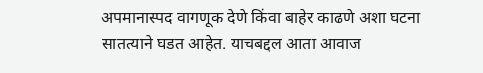अपमानास्पद वागणूक देणे किंवा बाहेर काढणे अशा घटना सातत्याने घडत आहेत. याचबद्दल आता आवाज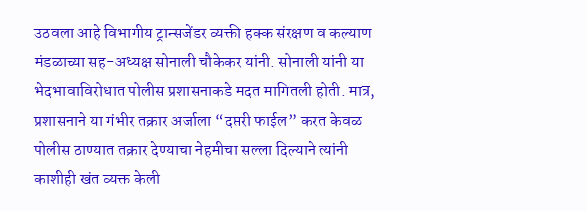उठवला आहे विभागीय ट्रान्सजेंडर व्यक्ती हक्क संरक्षण व कल्याण मंडळाच्या सह-अध्यक्ष सोनाली चौकेकर यांनी. सोनाली यांनी या भेदभावाविरोधात पोलीस प्रशासनाकडे मदत मागितली होती. मात्र, प्रशासनाने या गंभीर तक्रार अर्जाला “दप्तरी फाईल” करत केवळ पोलीस ठाण्यात तक्रार देण्याचा नेहमीचा सल्ला दिल्याने त्यांनी काशीही खंत व्यक्त केली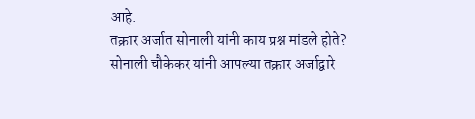आहे.
तक्रार अर्जात सोनाली यांनी काय प्रश्न मांडले होते?
सोनाली चौकेकर यांनी आपल्या तक्रार अर्जाद्वारे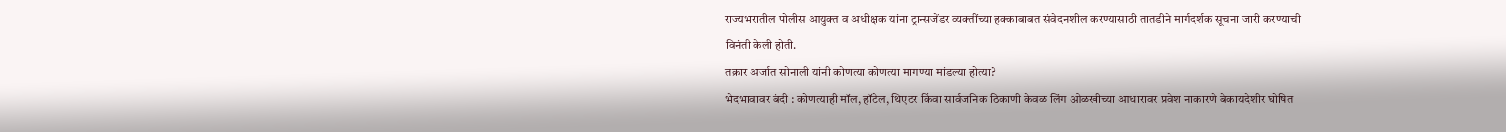राज्यभरातील पोलीस आयुक्त व अधीक्षक यांना ट्रान्सजेंडर व्यक्तींच्या हक्काबाबत संवेदनशील करण्यासाठी तातडीने मार्गदर्शक सूचना जारी करण्याची विनंती केली होती.
तक्रार अर्जात सोनाली यांनी कोणत्या कोणत्या मागण्या मांडल्या होत्या?
भेदभावावर बंदी : कोणत्याही मॉल, हॉटेल, थिएटर किंवा सार्वजनिक ठिकाणी केवळ लिंग ओळखीच्या आधारावर प्रवेश नाकारणे बेकायदेशीर घोषित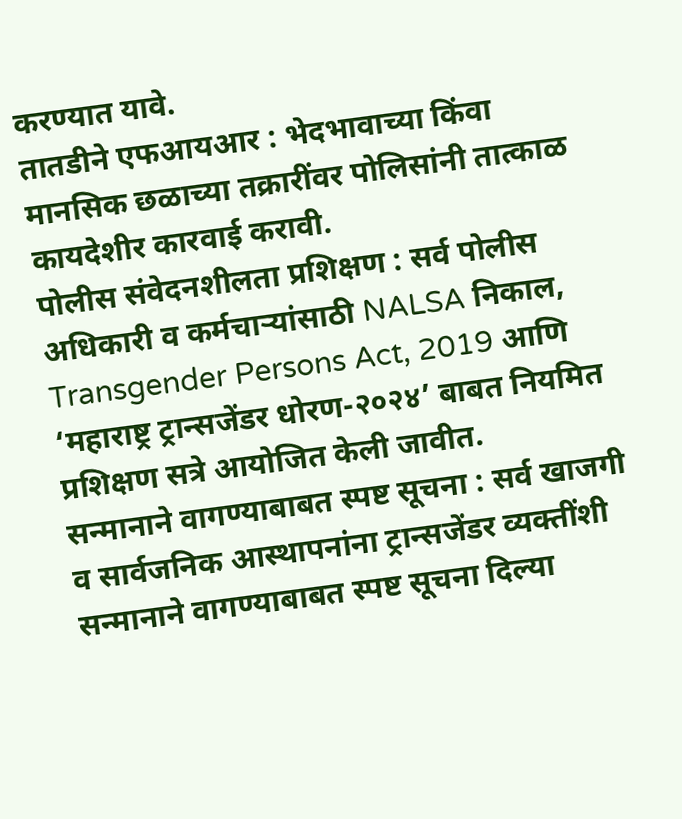करण्यात यावे.
तातडीने एफआयआर : भेदभावाच्या किंवा मानसिक छळाच्या तक्रारींवर पोलिसांनी तात्काळ कायदेशीर कारवाई करावी.
पोलीस संवेदनशीलता प्रशिक्षण : सर्व पोलीस अधिकारी व कर्मचाऱ्यांसाठी NALSA निकाल, Transgender Persons Act, 2019 आणि ‘महाराष्ट्र ट्रान्सजेंडर धोरण-२०२४’ बाबत नियमित प्रशिक्षण सत्रे आयोजित केली जावीत.
सन्मानाने वागण्याबाबत स्पष्ट सूचना : सर्व खाजगी व सार्वजनिक आस्थापनांना ट्रान्सजेंडर व्यक्तींशी सन्मानाने वागण्याबाबत स्पष्ट सूचना दिल्या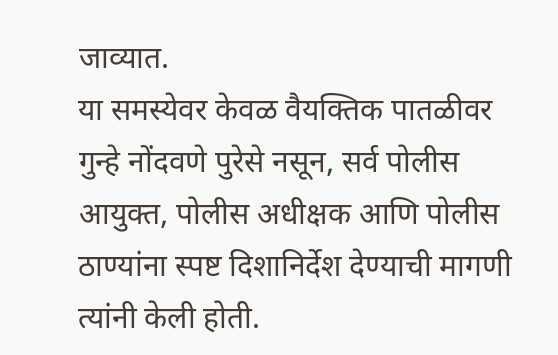जाव्यात.
या समस्येवर केवळ वैयक्तिक पातळीवर गुन्हे नोंदवणे पुरेसे नसून, सर्व पोलीस आयुक्त, पोलीस अधीक्षक आणि पोलीस ठाण्यांना स्पष्ट दिशानिर्देश देण्याची मागणी त्यांनी केली होती.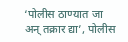‘पोलीस ठाण्यात जा अन् तक्रार द्या’, पोलीस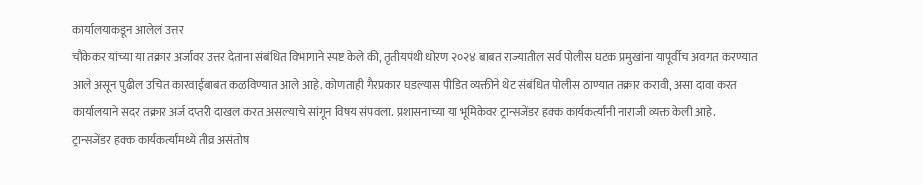कार्यालयाकडून आलेलं उत्तर
चौकेकर यांच्या या तक्रार अर्जावर उत्तर देताना संबंधित विभागाने स्पष्ट केले की, तृतीयपंथी धोरण २०२४ बाबत राज्यातील सर्व पोलीस घटक प्रमुखांना यापूर्वीच अवगत करण्यात आले असून पुढील उचित कारवाईबाबत कळविण्यात आले आहे. कोणताही गैरप्रकार घडल्यास पीडित व्यक्तीने थेट संबंधित पोलीस ठाण्यात तक्रार करावी, असा दावा करत कार्यालयाने सदर तक्रार अर्ज दप्तरी दाखल करत असल्याचे सांगून विषय संपवला. प्रशासनाच्या या भूमिकेवर ट्रान्सजेंडर हक्क कार्यकर्त्यांनी नाराजी व्यक्त केली आहे.
ट्रान्सजेंडर हक्क कार्यकर्त्यांमध्ये तीव्र असंतोष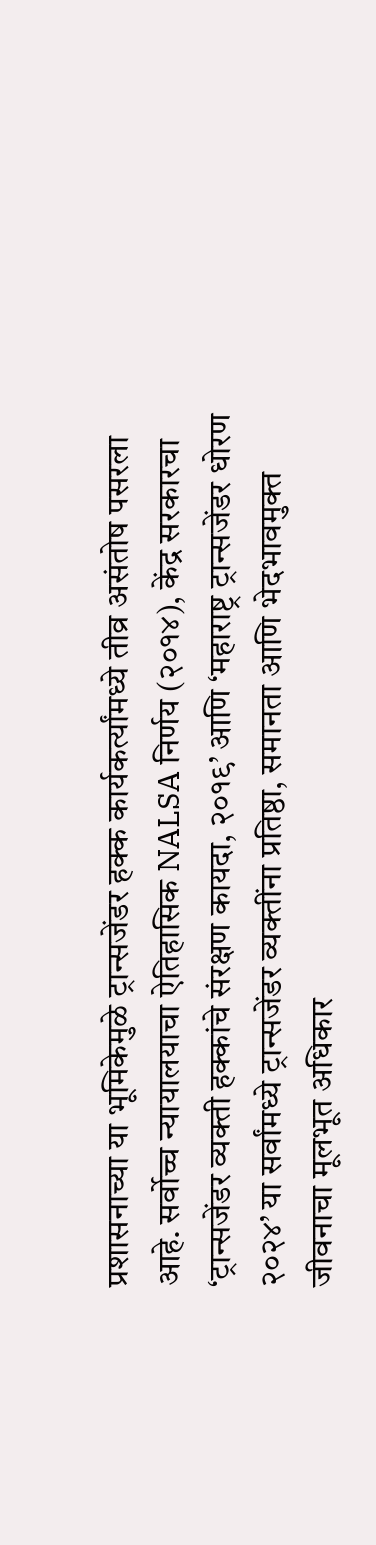प्रशासनाच्या या भूमिकेमुळे ट्रान्सजेंडर हक्क कार्यकर्त्यांमध्ये तीव्र असंतोष पसरला आहे. सर्वोच्च न्यायालयाचा ऐतिहासिक NALSA निर्णय (२०१४), केंद्र सरकारचा ‘ट्रान्सजेंडर व्यक्ती हक्कांचे संरक्षण कायदा, २०१९’ आणि ‘महाराष्ट्र ट्रान्सजेंडर धोरण २०२४’ या सर्वांमध्ये ट्रान्सजेंडर व्यक्तींना प्रतिष्ठा, समानता आणि भेदभावमुक्त जीवनाचा मूलभूत अधिकार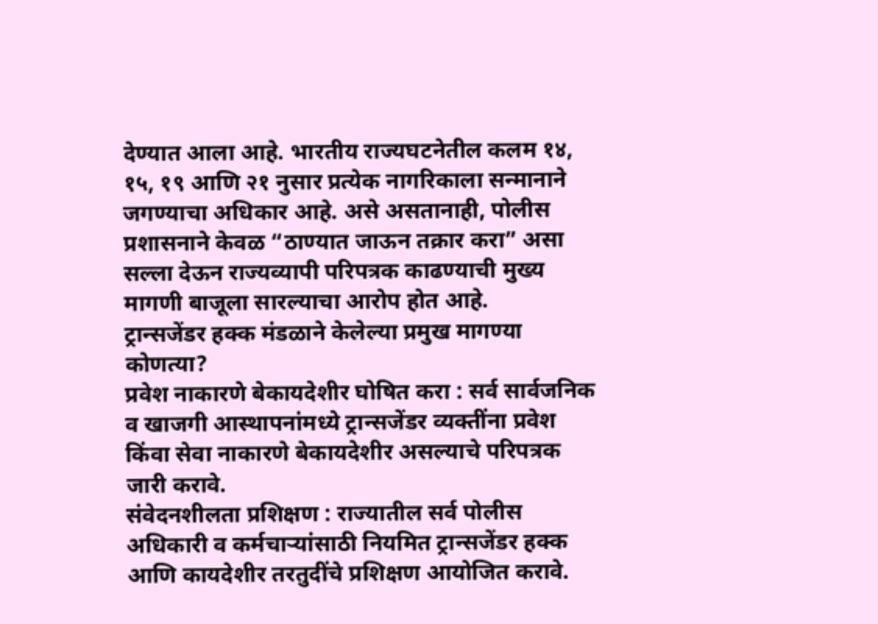देण्यात आला आहे. भारतीय राज्यघटनेतील कलम १४, १५, १९ आणि २१ नुसार प्रत्येक नागरिकाला सन्मानाने जगण्याचा अधिकार आहे. असे असतानाही, पोलीस प्रशासनाने केवळ “ठाण्यात जाऊन तक्रार करा” असा सल्ला देऊन राज्यव्यापी परिपत्रक काढण्याची मुख्य मागणी बाजूला सारल्याचा आरोप होत आहे.
ट्रान्सजेंडर हक्क मंडळाने केलेल्या प्रमुख मागण्या कोणत्या?
प्रवेश नाकारणे बेकायदेशीर घोषित करा : सर्व सार्वजनिक व खाजगी आस्थापनांमध्ये ट्रान्सजेंडर व्यक्तींना प्रवेश किंवा सेवा नाकारणे बेकायदेशीर असल्याचे परिपत्रक जारी करावे.
संवेदनशीलता प्रशिक्षण : राज्यातील सर्व पोलीस अधिकारी व कर्मचाऱ्यांसाठी नियमित ट्रान्सजेंडर हक्क आणि कायदेशीर तरतुदींचे प्रशिक्षण आयोजित करावे.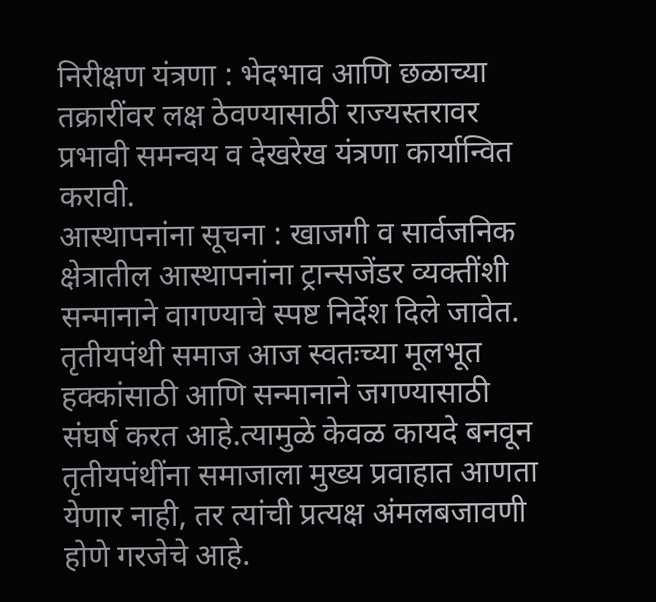निरीक्षण यंत्रणा : भेदभाव आणि छळाच्या तक्रारींवर लक्ष ठेवण्यासाठी राज्यस्तरावर प्रभावी समन्वय व देखरेख यंत्रणा कार्यान्वित करावी.
आस्थापनांना सूचना : खाजगी व सार्वजनिक क्षेत्रातील आस्थापनांना ट्रान्सजेंडर व्यक्तींशी सन्मानाने वागण्याचे स्पष्ट निर्देश दिले जावेत.
तृतीयपंथी समाज आज स्वतःच्या मूलभूत हक्कांसाठी आणि सन्मानाने जगण्यासाठी संघर्ष करत आहे.त्यामुळे केवळ कायदे बनवून तृतीयपंथींना समाजाला मुख्य प्रवाहात आणता येणार नाही, तर त्यांची प्रत्यक्ष अंमलबजावणी होणे गरजेचे आहे.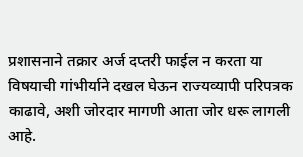प्रशासनाने तक्रार अर्ज दप्तरी फाईल न करता या विषयाची गांभीर्याने दखल घेऊन राज्यव्यापी परिपत्रक काढावे, अशी जोरदार मागणी आता जोर धरू लागली आहे.